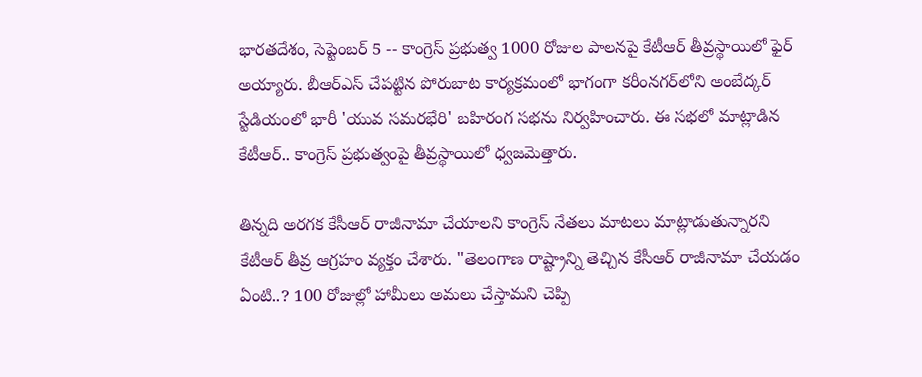భారతదేశం, సెప్టెంబర్ 5 -- కాంగ్రెస్ ప్రభుత్వ 1000 రోజుల పాలనపై కేటీఆర్ తీవ్రస్థాయిలో ఫైర్ అయ్యారు. బీఆర్ఎస్ చేపట్టిన పోరుబాట కార్యక్రమంలో భాగంగా కరీంనగర్‌లోని అంబేద్కర్ స్టేడియంలో భారీ 'యువ సమరభేరి' బహిరంగ సభను నిర్వహించారు. ఈ సభలో మాట్లాడిన కేటీఆర్.. కాంగ్రెస్ ప్రభుత్వంపై తీవ్రస్థాయిలో ధ్వజమెత్తారు.

తిన్నది అరగక కేసీఆర్ రాజీనామా చేయాలని కాంగ్రెస్ నేతలు మాటలు మాట్లాడుతున్నారని కేటీఆర్ తీవ్ర ఆగ్రహం వ్యక్తం చేశారు. "తెలంగాణ రాష్ట్రాన్ని తెచ్చిన కేసీఆర్ రాజీనామా చేయడం ఏంటి..? 100 రోజుల్లో హామీలు అమలు చేస్తామని చెప్పి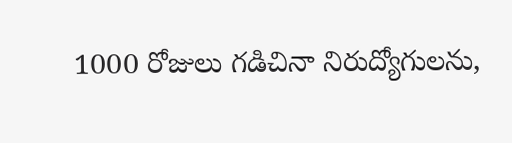1000 రోజులు గడిచినా నిరుద్యోగులను,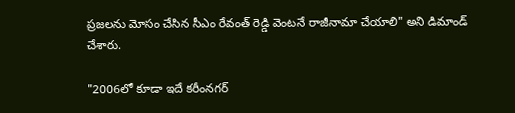ప్రజలను మోసం చేసిన సీఎం రేవంత్ రెడ్డి వెంటనే రాజీనామా చేయాలి" అని డిమాండ్ చేశారు.

"2006లో కూడా ఇదే కరీంనగర్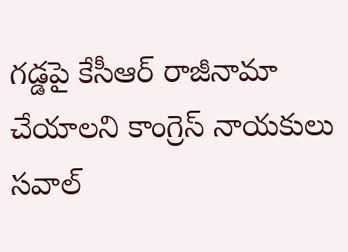గడ్డపై కేసీఆర్ రాజీనామా చేయాలని కాంగ్రెస్ నాయకులు సవాల్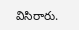విసిరారు.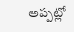అప్పట్లో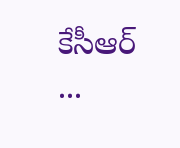కేసీఆర్ ...